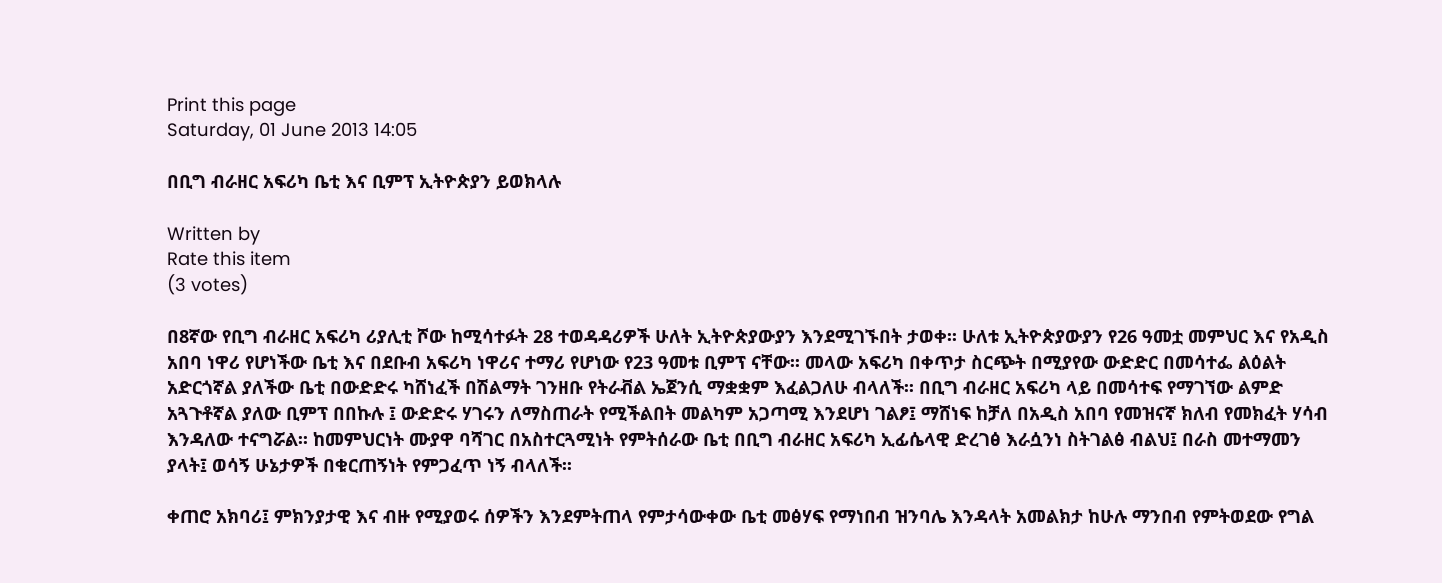Print this page
Saturday, 01 June 2013 14:05

በቢግ ብራዘር አፍሪካ ቤቲ እና ቢምፕ ኢትዮጵያን ይወክላሉ

Written by
Rate this item
(3 votes)

በ8ኛው የቢግ ብራዘር አፍሪካ ሪያሊቲ ሾው ከሚሳተፉት 28 ተወዳዳሪዎች ሁለት ኢትዮጵያውያን እንደሚገኙበት ታወቀ፡፡ ሁለቱ ኢትዮጵያውያን የ26 ዓመቷ መምህር እና የአዲስ አበባ ነዋሪ የሆነችው ቤቲ እና በደቡብ አፍሪካ ነዋሪና ተማሪ የሆነው የ23 ዓመቱ ቢምፕ ናቸው፡፡ መላው አፍሪካ በቀጥታ ስርጭት በሚያየው ውድድር በመሳተፌ ልዕልት አድርጎኛል ያለችው ቤቲ በውድድሩ ካሸነፈች በሽልማት ገንዘቡ የትራቭል ኤጀንሲ ማቋቋም እፈልጋለሁ ብላለች፡፡ በቢግ ብራዘር አፍሪካ ላይ በመሳተፍ የማገኘው ልምድ አጓጉቶኛል ያለው ቢምፕ በበኩሉ ፤ ውድድሩ ሃገሩን ለማስጠራት የሚችልበት መልካም አጋጣሚ እንደሆነ ገልፆ፤ ማሸነፍ ከቻለ በአዲስ አበባ የመዝናኛ ክለብ የመክፈት ሃሳብ እንዳለው ተናግሯል፡፡ ከመምህርነት ሙያዋ ባሻገር በአስተርጓሚነት የምትሰራው ቤቲ በቢግ ብራዘር አፍሪካ ኢፊሴላዊ ድረገፅ እራሷንነ ስትገልፅ ብልህ፤ በራስ መተማመን ያላት፤ ወሳኝ ሁኔታዎች በቁርጠኝነት የምጋፈጥ ነኝ ብላለች፡፡

ቀጠሮ አክባሪ፤ ምክንያታዊ እና ብዙ የሚያወሩ ሰዎችን እንደምትጠላ የምታሳውቀው ቤቲ መፅሃፍ የማነበብ ዝንባሌ እንዳላት አመልክታ ከሁሉ ማንበብ የምትወደው የግል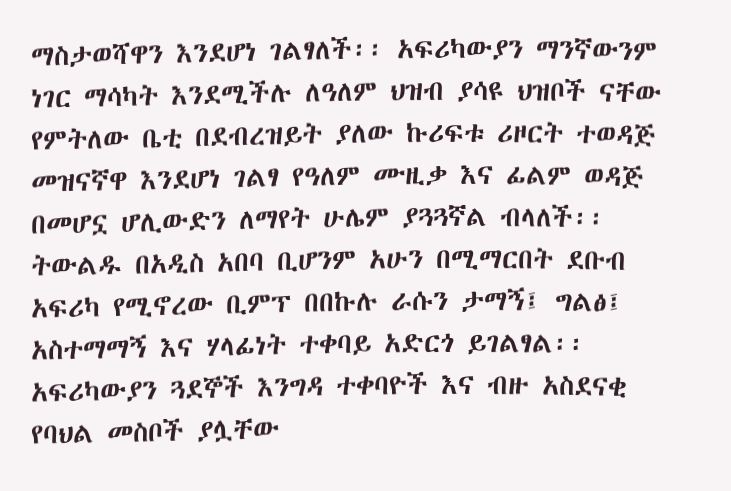ማስታወሻዋን እንደሆነ ገልፃለች፡፡ አፍሪካውያን ማንኛውንም ነገር ማሳካት እንደሚችሉ ለዓለም ህዝብ ያሳዩ ህዝቦች ናቸው የምትለው ቤቲ በደብረዝይት ያለው ኩሪፍቱ ሪዞርት ተወዳጅ መዝናኛዋ እንደሆነ ገልፃ የዓለም ሙዚቃ እና ፊልም ወዳጅ በመሆኗ ሆሊውድን ለማየት ሁሌም ያጓጓኛል ብላለች፡፡ ትውልዱ በአዲስ አበባ ቢሆንም አሁን በሚማርበት ደቡብ አፍሪካ የሚኖረው ቢምፕ በበኩሉ ራሱን ታማኝ፤ ግልፅ፤ አስተማማኝ እና ሃላፊነት ተቀባይ አድርጎ ይገልፃል፡፡ አፍሪካውያን ጓደኞች እንግዳ ተቀባዮች እና ብዙ አስደናቂ የባህል መስቦች ያሏቸው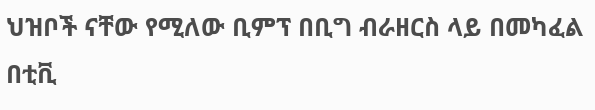ህዝቦች ናቸው የሚለው ቢምፕ በቢግ ብራዘርስ ላይ በመካፈል በቲቪ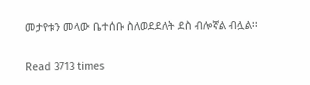መታየቱን መላው ቤተሰቡ ስለወደደለት ደስ ብሎኛል ብሏል፡፡

Read 3713 times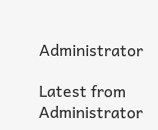Administrator

Latest from Administrator